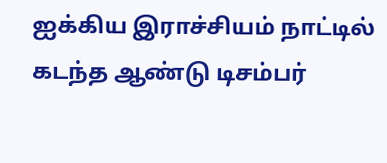ஐக்கிய இராச்சியம் நாட்டில் கடந்த ஆண்டு டிசம்பர்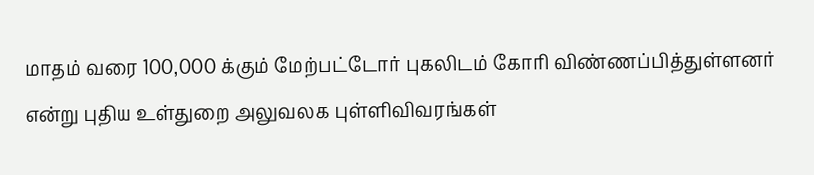மாதம் வரை 100,000 க்கும் மேற்பட்டோர் புகலிடம் கோரி விண்ணப்பித்துள்ளனர் என்று புதிய உள்துறை அலுவலக புள்ளிவிவரங்கள்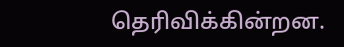தெரிவிக்கின்றன.